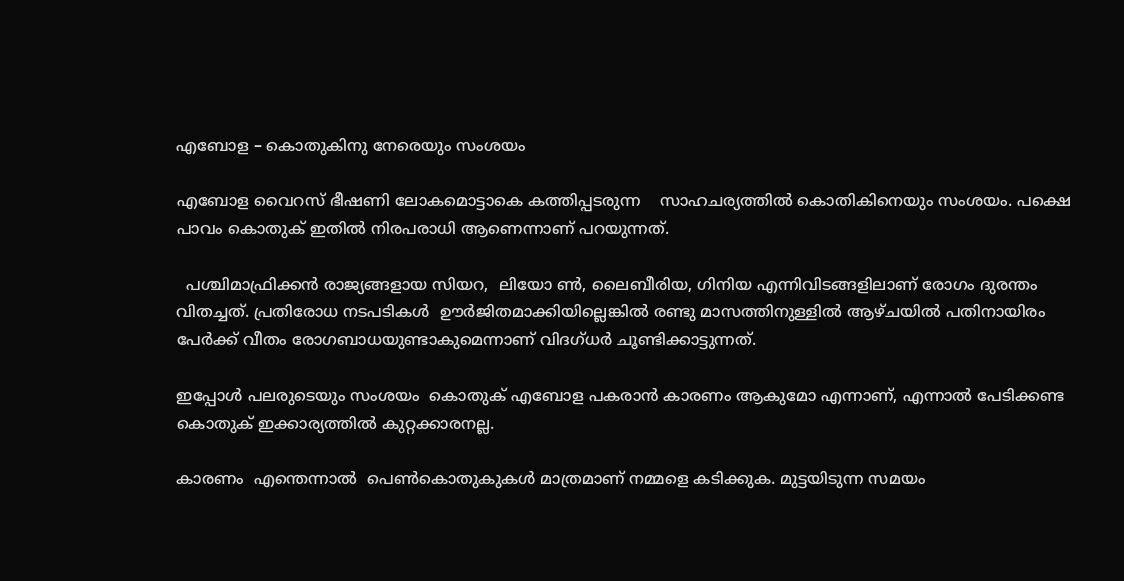എബോള – കൊതുകിനു നേരെയും സംശയം

എബോള വൈറസ്‌ ഭീഷണി ലോകമൊട്ടാകെ കത്തിപ്പടരുന്ന    സാഹചര്യത്തില്‍ കൊതികിനെയും സംശയം. പക്ഷെ പാവം കൊതുക് ഇതില്‍ നിരപരാധി ആണെന്നാണ് പറയുന്നത്.

  പശ്ചിമാഫ്രിക്കന്‍ രാജ്യങ്ങളായ സിയറ,  ലിയോ ണ്‍, ലൈബീരിയ, ഗിനിയ എന്നിവിടങ്ങളിലാണ്‌ രോഗം ദുരന്തം വിതച്ചത്. പ്രതിരോധ നടപടികള്‍  ഊര്‍ജിതമാക്കിയില്ലെങ്കില്‍ രണ്ടു മാസത്തിനുള്ളില്‍ ആഴ്ചയില്‍ പതിനായിരം പേര്‍ക്ക് വീതം രോഗബാധയുണ്ടാകുമെന്നാണ് വിദഗ്ധര്‍ ചൂണ്ടിക്കാട്ടുന്നത്.

ഇപ്പോള്‍ പലരുടെയും സംശയം  കൊതുക് എബോള പകരാന്‍ കാരണം ആകുമോ എന്നാണ്, എന്നാല്‍ പേടിക്കണ്ട കൊതുക് ഇക്കാര്യത്തില്‍ കുറ്റക്കാരനല്ല.

കാരണം  എന്തെന്നാല്‍  പെണ്‍കൊതുകുകള്‍ മാത്രമാണ് നമ്മളെ കടിക്കുക. മുട്ടയിടുന്ന സമയം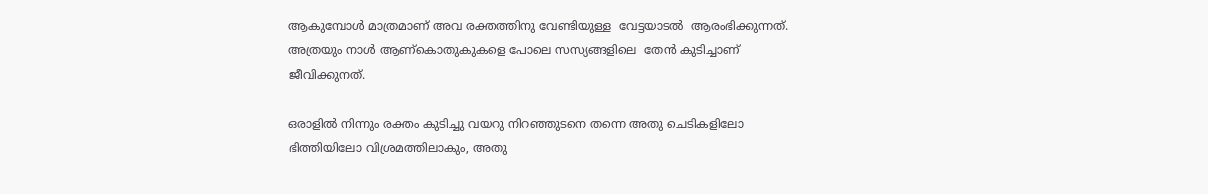ആകുമ്പോള്‍ മാത്രമാണ് അവ രക്തത്തിനു വേണ്ടിയുള്ള  വേട്ടയാടല്‍  ആരംഭിക്കുന്നത്. അത്രയും നാള്‍ ആണ്കൊതുകുകളെ പോലെ സസ്യങ്ങളിലെ  തേന്‍ കുടിച്ചാണ് ജീവിക്കുനത്.

ഒരാളില്‍ നിന്നും രക്തം കുടിച്ചു വയറു നിറഞ്ഞുടനെ തന്നെ അതു ചെടികളിലോ ഭിത്തിയിലോ വിശ്രമത്തിലാകും, അതു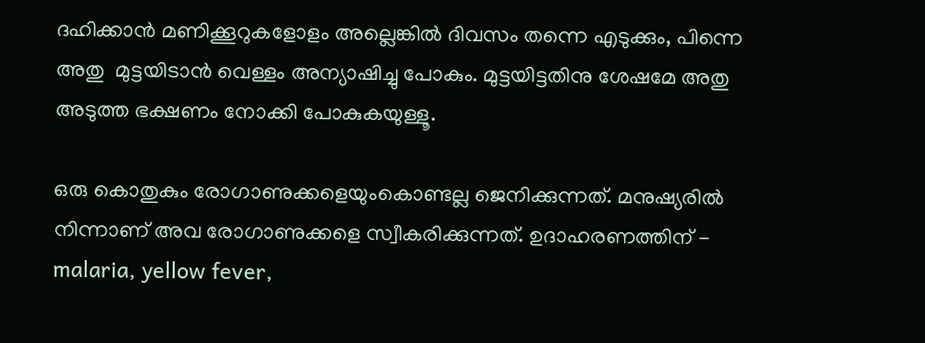ദഹിക്കാന്‍ മണിക്കൂറുകളോളം അല്ലെങ്കില്‍ ദിവസം തന്നെ എടുക്കും, പിന്നെ അതു  മുട്ടയിടാന്‍ വെള്ളം അന്യാഷിച്ചു പോകും. മുട്ടയിട്ടതിനു ശേഷമേ അതു അടുത്ത ഭക്ഷണം നോക്കി പോകുകയുള്ളൂ.

ഒരു കൊതുകും രോഗാണുക്കളെയുംകൊണ്ടല്ല ജെനിക്കുന്നത്. മനുഷ്യരില്‍ നിന്നാണ് അവ രോഗാണുക്കളെ സ്വീകരിക്കുന്നത്. ഉദാഹരണത്തിന് - malaria, yellow fever,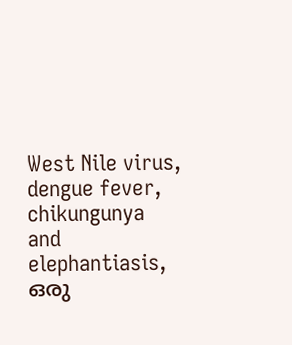West Nile virus, dengue fever, chikungunya and elephantiasis, ഒരു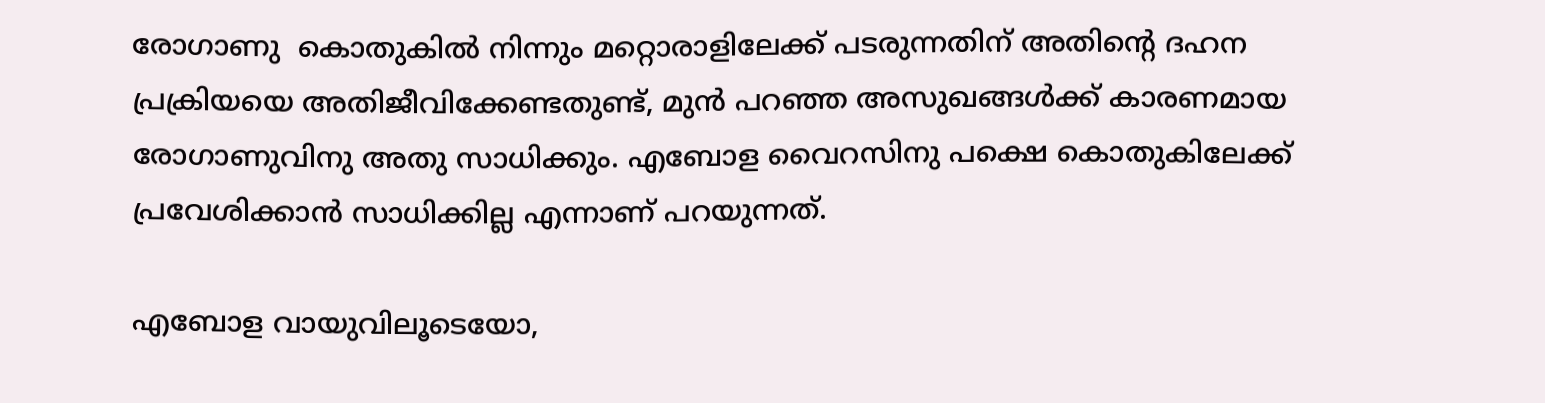രോഗാണു  കൊതുകില്‍ നിന്നും മറ്റൊരാളിലേക്ക് പടരുന്നതിന് അതിന്‍റെ ദഹന പ്രക്രിയയെ അതിജീവിക്കേണ്ടതുണ്ട്, മുന്‍ പറഞ്ഞ അസുഖങ്ങള്‍ക്ക് കാരണമായ രോഗാണുവിനു അതു സാധിക്കും. എബോള വൈറസിനു പക്ഷെ കൊതുകിലേക്ക്   പ്രവേശിക്കാന്‍ സാധിക്കില്ല എന്നാണ് പറയുന്നത്.

എബോള വായുവിലൂടെയോ,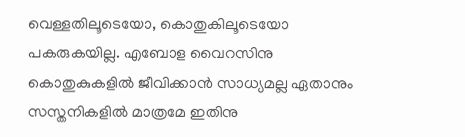വെള്ളതിലൂടെയോ, കൊതുകിലൂടെയോ പകരുകയില്ല. എബോള വൈറസിനു കൊതുകുകളില്‍ ജീവിക്കാന്‍ സാധ്യമല്ല ഏതാനും സസ്തനികളില്‍ മാത്രമേ ഇതിനു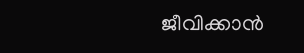ജീവിക്കാന്‍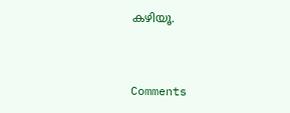കഴിയൂ.


Comments